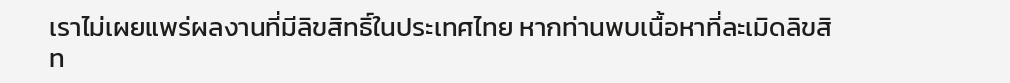เราไม่เผยแพร่ผลงานที่มีลิขสิทธิ์ในประเทศไทย หากท่านพบเนื้อหาที่ละเมิดลิขสิท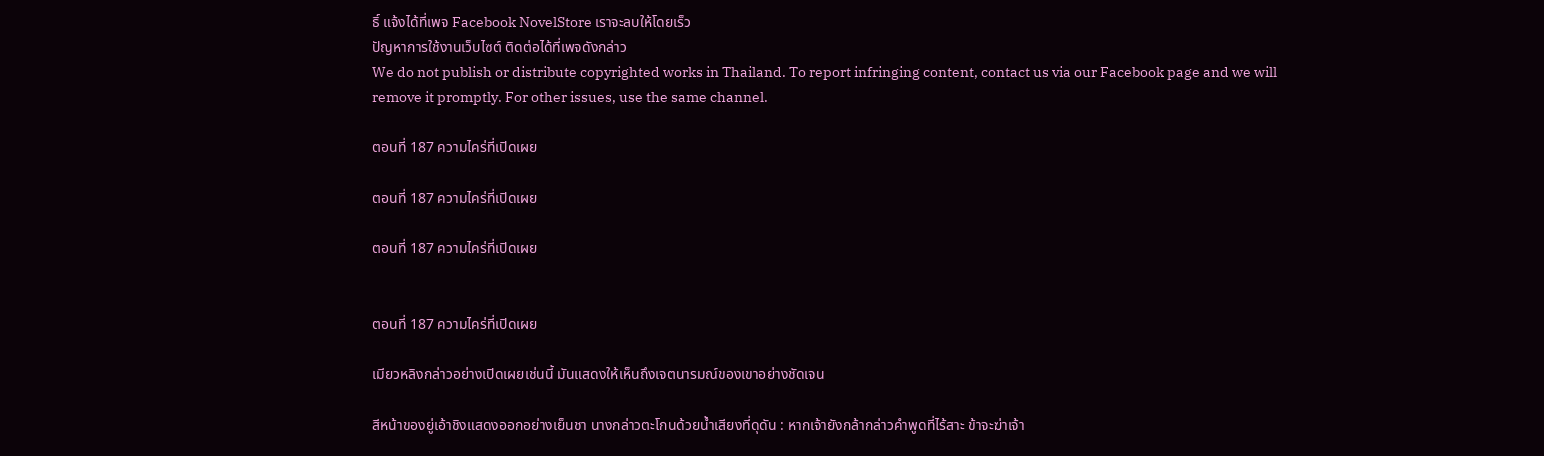ธิ์ แจ้งได้ที่เพจ Facebook NovelStore เราจะลบให้โดยเร็ว
ปัญหาการใช้งานเว็บไซต์ ติดต่อได้ที่เพจดังกล่าว
We do not publish or distribute copyrighted works in Thailand. To report infringing content, contact us via our Facebook page and we will remove it promptly. For other issues, use the same channel.

ตอนที่ 187 ความไคร่ที่เปิดเผย

ตอนที่ 187 ความไคร่ที่เปิดเผย

ตอนที่ 187 ความไคร่ที่เปิดเผย


ตอนที่ 187 ความไคร่ที่เปิดเผย

เมียวหลิงกล่าวอย่างเปิดเผยเช่นนี้ มันแสดงให้เห็นถึงเจตนารมณ์ของเขาอย่างชัดเจน

สีหน้าของยู่เอ้าชิงแสดงออกอย่างเย็นชา นางกล่าวตะโกนด้วยน้ำเสียงที่ดุดัน : หากเจ้ายังกล้ากล่าวคำพูดที่ไร้สาะ ข้าจะฆ่าเจ้า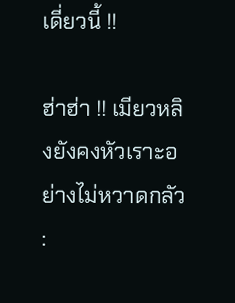เดี่ยวนี้ !!

ฮ่าฮ่า !! เมียวหลิงยังคงหัวเราะอย่างไม่หวาดกลัว :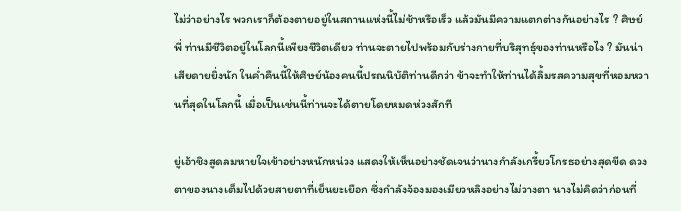ไม่ว่าอย่างไร พวกเราก็ต้องตายอยู่ในสถานแห่งนี้ไม่ช้าหรือเร็ว แล้วมันมีความแตกต่างกันอย่างไร ? ศิษย์พี่ ท่านมีชีวิตอยู๋ในโลกนี้เพียงชีวิตเดียว ท่านจะตายไปพร้อมกับร่างกายที่บริสุทธุ์ของท่านหรือไง ? มันน่าเสียดายยิ่งนัก ในค่ำคืนนี้ให้ศิษย์น้องคนนี้ปรณนิบัติท่านดีกว่า ข้าจะทำให้ท่านได้ลิ้มรสความสุขที่หอมหวานที่สุดในโลกนี้ เมื่อเป็นเช่นนี้ท่านจะได้ตายโดยหมดห่วงสักที

ยู่เอ้าชิงสูดลมหายใจเข้าอย่างหนักหน่วง แสดงให้เห็นอย่างชัดเจนว่านางกำลังเกรี้ยวโกรธอย่างสุดขีด ดวงตาของนางเต็มไปด้วยสายตาที่เย็นยะเยือก ซึ่งกำลังจ้องมองเมียวหลิงอย่างไม่วางตา นางไม่คิดว่าก่อนที่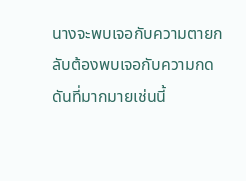นางจะพบเจอกับความตายกลับต้องพบเจอกับความกดดันที่มากมายเช่นนี้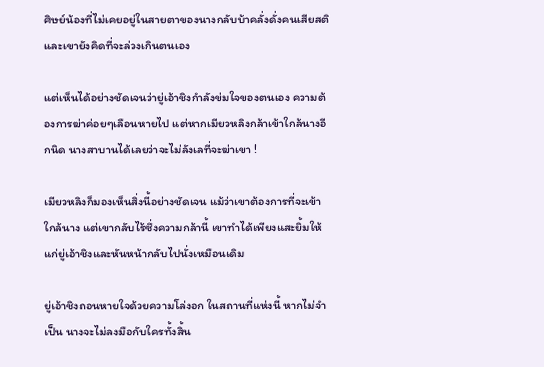ศิษย์น้องที่ไม่เคยอยู่ในสายตาของนางกลับบ้าคลั่งดั่งคนเสียสติ และเขายังคิดที่จะล่วงเกินตนเอง

แต่เห็นได้อย่างชัดเจนว่ายู่เอ้าชิงกำลังข่มใจของตนเอง ความต้องการฆ่าค่อยๆเลือนหายไป แต่หากเมียวหลิงกล้าเข้าใกล้นางอีกนิด นางสาบานได้เลยว่าจะไม่ลังเลที่จะฆ่าเขา !

เมียวหลิงก็มองเห็นสิ่งนี้อย่างชัดเจน แม้ว่าเขาต้องการที่จะเข้าใกล้นาง แต่เขากลับไร้ซึ่งความกล้านี้ เขาทำได้เพียงแสะยิ้มให้แก่ยู่เอ้าชิงและหันหน้ากลับไปนั่งเหมือนเดิม

ยู่เอ้าชิงถอนหายใจด้วยความโล่งอก ในสถานที่แห่งนี้ หากไม่จำเป็น นางจะไม่ลงมือกับใครทั้งสิ้น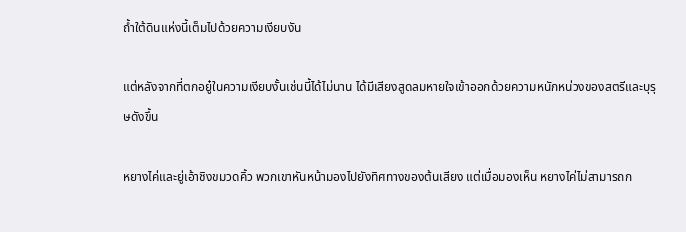ถ้ำใต้ดินแห่งนี้เต็มไปด้วยความเงียบงัน

แต่หลังจากที่ตกอยู๋ในความเงียบงั้นเช่นนี้ได้ไม่นาน ได้มีเสียงสูดลมหายใจเข้าออกด้วยความหนักหน่วงของสตรีและบุรุษดังขึ้น

หยางไค่และยู่เอ้าชิงขมวดคิ้ว พวกเขาหันหน้ามองไปยังทิศทางของต้นเสียง แต่เมื่อมองเห็น หยางไค่ไม่สามารถก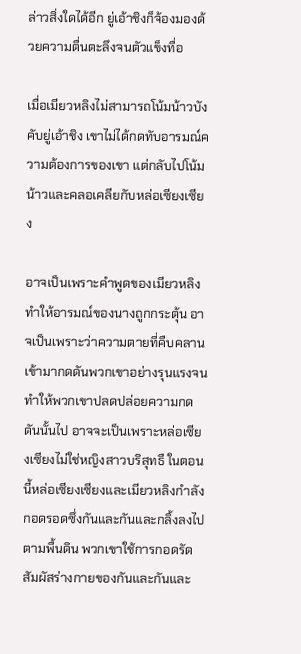ล่าวสิ่งใดได้อีก ยู่เอ้าชิงก็จ้องมองด้วยความตื่นตะลึงจนตัวแข็งทื่อ

เมื่อเมียวหลิงไม่สามารถโน้มน้าวบังคับยู่เอ้าชิง เขาไม่ได้กดทับอารมณ์ความต้องการของเขา แต่กลับไปโน้มน้าวและคลอเคลียกับหล่อเซียงเซียง

อาจเป็นเพราะคำพูดของเมียวหลิงทำให้อารมณ์ของนางถูกกระตุ้น อาจเป็นเพราะว่าความตายที่คืบคลานเข้ามากดดันพวกเขาอย่างรุนแรงจนทำให้พวกเขาปลดปล่อยความกดดันนั้นไป อาจจะเป็นเพราะหล่อเซียงเซียงไม่ใช่หญิงสาวบริสุทธื ในตอนนี้หล่อเซียงเซียงและเมียวหลิงกำลังกอดรอดซึ่งกันและกันและกลิ้งลงไปตามพื้นดิน พวกเขาใช้การกอดรัดสัมผัสร่างกายของกันและกันและ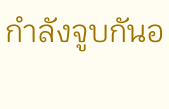กำลังจูบกันอ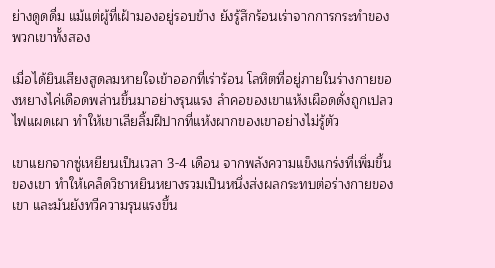ย่างดูดดื่ม แม้แต่ผู้ที่เฝ้ามองอยู่รอบข้าง ยังรู้สึกร้อนเร่าจากการกระทำของพวกเขาทั้งสอง

เมื่อได้ยินเสียงสูดลมหายใจเข้าออกที่เร่าร้อน โลหิตที่อยู่ภายในร่างกายของหยางไค่เดือดพล่านขึ้นมาอย่างรุนแรง ลำคอของเขาแห้งเผือดดั่งถูกเปลวไฟแผดเผา ทำให้เขาเลียลิ้มฝีปากที่แห้งผากของเขาอย่างไม่รู้ตัว

เขาแยกจากซู่เหยียนเป็นเวลา 3-4 เดือน จากพลังความแข็งแกร่งที่เพิ่มขึ้นของเขา ทำให้เคล็ดวิชาหยินหยางรวมเป็นหนึ่งส่งผลกระทบต่อร่างกายของเขา และมันยังทวีความรุนแรงขึ้น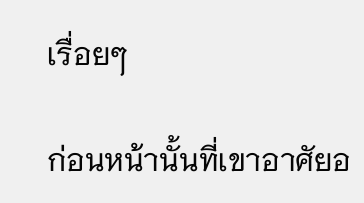เรื่อยๆ

ก่อนหน้านั้นที่เขาอาศัยอ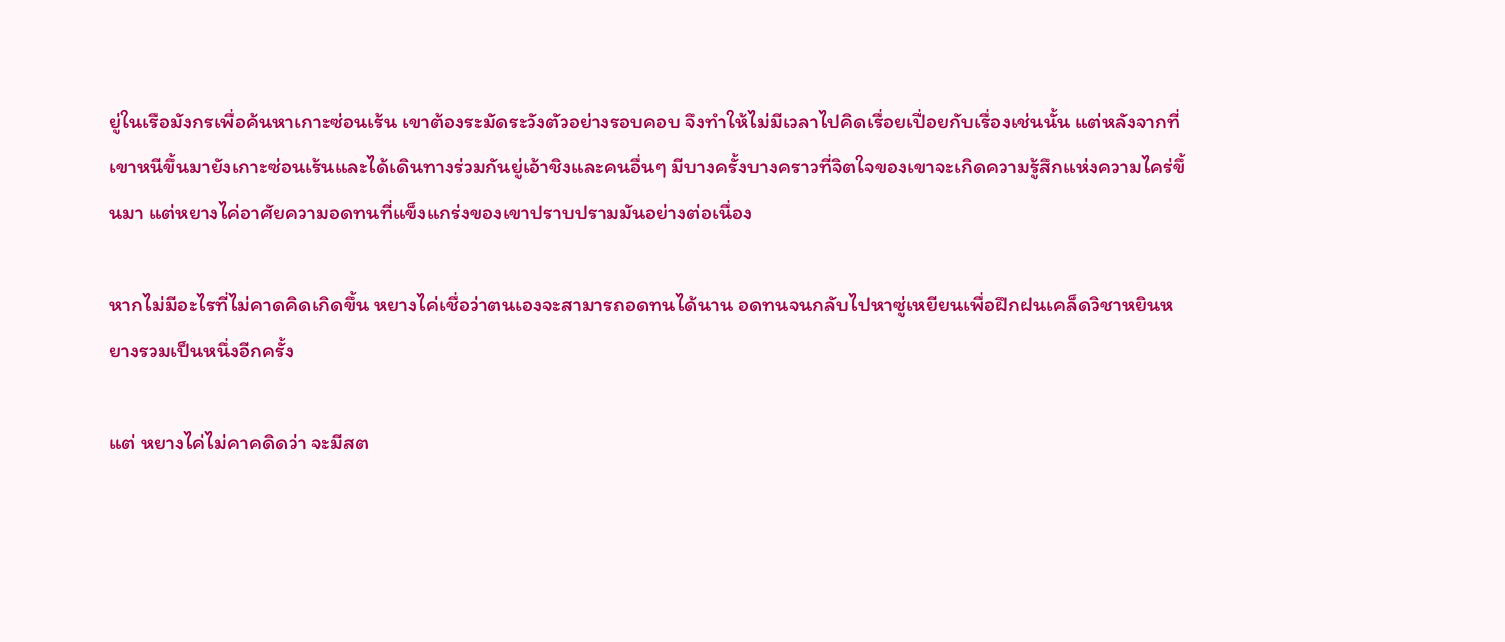ยู่ในเรือมังกรเพื่อค้นหาเกาะซ่อนเร้น เขาต้องระมัดระวังตัวอย่างรอบคอบ จึงทำให้ไม่มีเวลาไปคิดเรื่อยเปื่อยกับเรื่องเช่นนั้น แต่หลังจากที่เขาหนีขึ้นมายังเกาะซ่อนเร้นและได้เดินทางร่วมกันยู่เอ้าชิงและคนอื่นๆ มีบางครั้งบางคราวที่จิตใจของเขาจะเกิดความรู้สึกแห่งความไคร่ขึ้นมา แต่หยางไค่อาศัยความอดทนที่แข็งแกร่งของเขาปราบปรามมันอย่างต่อเนื่อง

หากไม่มีอะไรที่ไม่คาดคิดเกิดขึ้น หยางไค่เชื่อว่าตนเองจะสามารถอดทนได้นาน อดทนจนกลับไปหาซู่เหยียนเพื่อฝึกฝนเคล็ดวิชาหยินหยางรวมเป็นหนึ่งอีกครั้ง

แต่ หยางไค่ไม่คาคดิดว่า จะมีสต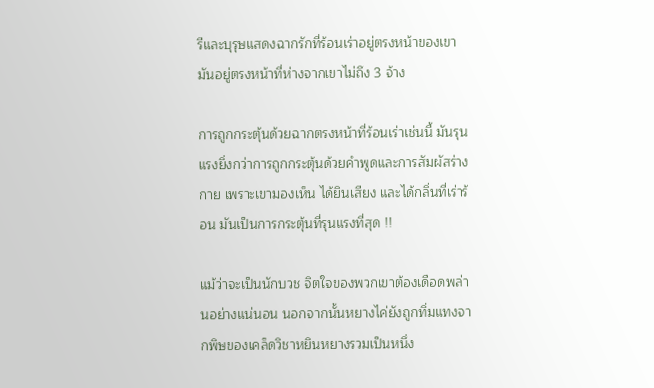รีและบุรุษแสดงฉากรักที่ร้อนเร่าอยู่ตรงหน้าของเขา มันอยู่ตรงหน้าที่ห่างจากเขาไม่ถึง 3 จ้าง

การถูกกระตุ้นด้วยฉากตรงหน้าที่ร้อนเร่าเช่นนี้ มันรุนแรงยิ่งกว่าการถูกกระตุ้นด้วยคำพูดและการสัมผัสร่างกาย เพราะเขามองเห็น ได้ยินเสียง และได้กลิ่นที่เร่าร้อน มันเป็นการกระตุ้นที่รุนแรงที่สุด !!

แม้ว่าจะเป็นนักบวช จิตใจของพวกเขาต้องเดือดพล่านอย่างแน่นอน นอกจากนั้นหยางไค่ยังถูกทิ่มแทงจากพิษของเคล็ดวิชาหยินหยางรวมเป็นหนึ่ง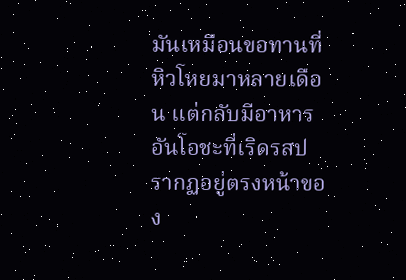มันเหมือนขอทานที่หิวโหยมาหลายเดือน แต่กลับมีอาหารอันโอชะที่เริดรสปรากฏอยู่ตรงหน้าของ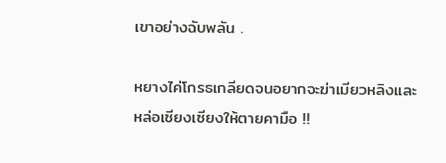เขาอย่างฉับพลัน .

หยางไค่โกรธเกลียดจนอยากจะฆ่าเมียวหลิงและหล่อเซียงเซียงให้ตายคามือ !!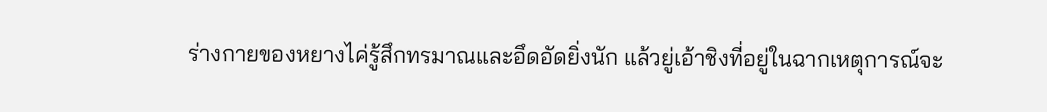ร่างกายของหยางไค่รู้สึกทรมาณและอึดอัดยิ่งนัก แล้วยู่เอ้าชิงที่อยู่ในฉากเหตุการณ์จะ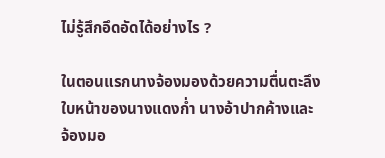ไม่รู้สึกอึดอัดได้อย่างไร ?

ในตอนแรกนางจ้องมองด้วยความตื่นตะลึง ใบหน้าของนางแดงก่ำ นางอ้าปากค้างและจ้องมอ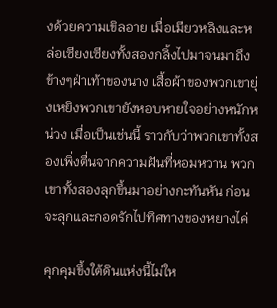งด้วยความเขิลอาย เมื่อเมียวหลิงและหล่อเซียงเซียงทั้งสองกลิ้งไปมาจนมาถึงข้างๆฝ่าเท้าของนาง เสื้อผ้าของพวกเขายุ่งเหยิงพวกเขายังหอบหายใจอย่างหนักหน่วง เมื่อเป็นเช่นนี้ ราวกับว่าพวกเขาทั้งสองเพิ่งตื่นจากความฝันที่หอมหวาน พวกเขาทั้งสองลุกขึ้นมาอย่างกะทันหัน ก่อนจะลุกและกอดรักไปทิศทางของหยางไค่

คุกคุมขึ้งใต้ดินแห่งนี้ไม่ให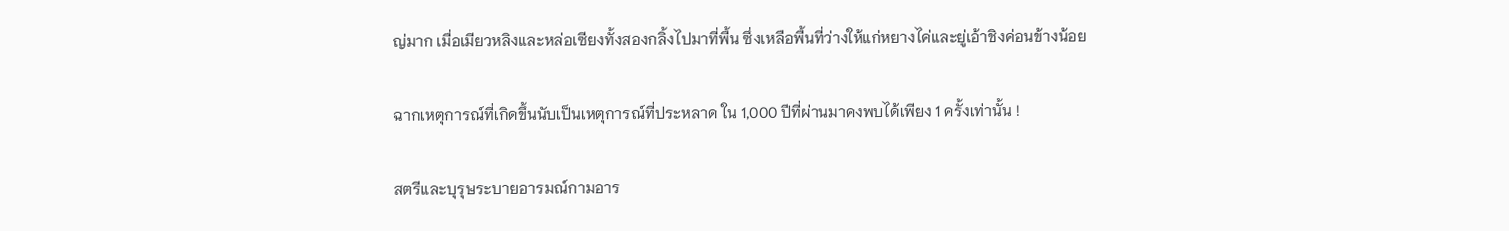ญ่มาก เมื่อเมียวหลิงและหล่อเซียงทั้งสองกลิ้งไปมาที่พื้น ซึ่งเหลือพื้นที่ว่างให้แก่หยางไค่และยู่เอ้าชิงค่อนข้างน้อย

ฉากเหตุการณ์ที่เกิดขึ้นนับเป็นเหตุการณ์ที่ประหลาด ใน 1,000 ปีที่ผ่านมาคงพบได้เพียง 1 ครั้งเท่านั้น !

สตรีและบุรุษระบายอารมณ์กามอาร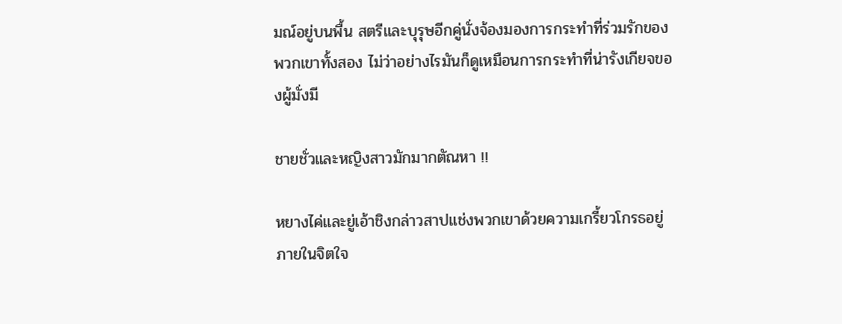มณ์อยู่บนพื้น สตรีและบุรุษอีกคู่นั่งจ้องมองการกระทำที่ร่วมรักของพวกเขาทั้งสอง ไม่ว่าอย่างไรมันก็ดูเหมือนการกระทำที่น่ารังเกียจของผู้มั่งมี

ชายชั่วและหญิงสาวมักมากตัณหา !!

หยางไค่และยู่เอ้าชิงกล่าวสาปแช่งพวกเขาด้วยความเกรี้ยวโกรธอยู่ภายในจิตใจ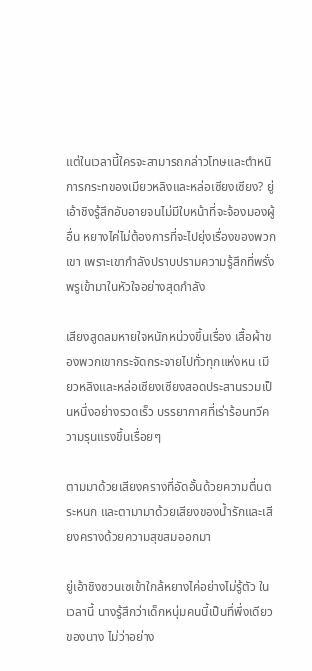แต่ในเวลานี้ใครจะสามารถกล่าวโทษและตำหนิการกระทของเมียวหลิงและหล่อเซียงเซียง? ยู่เอ้าชิงรู้สึกอับอายจนไม่มีใบหน้าที่จะจ้องมองผู้อื่น หยางไค่ไม่ต้องการที่จะไปยุ่งเรื่องของพวกเขา เพราะเขากำลังปราบปรามความรู้สึกที่พรั่งพรูเข้ามาในหัวใจอย่างสุดกำลัง

เสียงสูดลมหายใจหนักหน่วงขึ้นเรื่อง เสื้อผ้าของพวกเขากระจัดกระจายไปทั่วทุกแห่งหน เมียวหลิงและหล่อเซียงเซียงสอดประสานรวมเป็นหนึ่งอย่างรวดเร็ว บรรยากาศที่เร่าร้อนทวีความรุนแรงขึ้นเรื่อยๆ

ตามมาด้วยเสียงครางที่อัดอั้นด้วยความตื่นตระหนก และตามามาด้วยเสียงของน้ำรักและเสียงครางด้วยความสุขสมออกมา

ยู่เอ้าชิงซวนเซเข้าใกล้หยางไค่อย่างไม่รู้ตัว ในเวลานี้ นางรู้สึกว่าเด็กหนุ่มคนนี้เป็นทึ่พึ่งเดียวของนาง ไม่ว่าอย่าง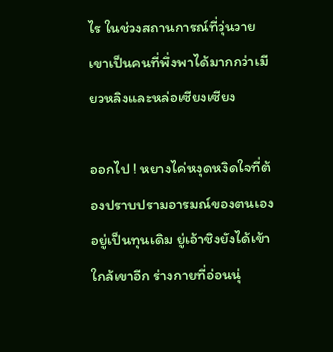ไร ในช่วงสถานการณ์ที่วุ่นวายเขาเป็นคนที่พึ่งพาได้มากกว่าเมียวหลิงและหล่อเซียงเซียง

ออกไป ! หยางไค่หงุดหงิดใจที่ต้องปราบปรามอารมณ์ของตนเองอยู่เป็นทุนเดิม ยู่เอ้าชิงยังได้เข้าใกล้เขาอีก ร่างกายที่อ่อนนุ่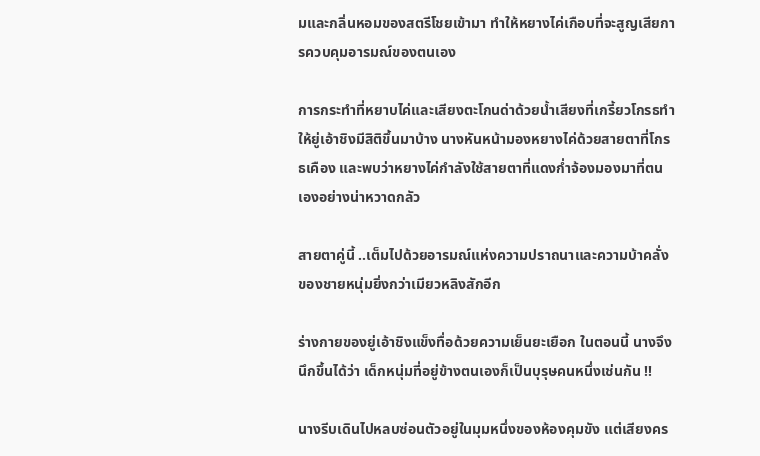มและกลิ่นหอมของสตรีโชยเข้ามา ทำให้หยางไค่เกือบที่จะสูญเสียการควบคุมอารมณ์ของตนเอง

การกระทำที่หยาบไค่และเสียงตะโกนด่าด้วยน้ำเสียงที่เกรี้ยวโกรธทำให้ยู่เอ้าชิงมีสิติขึ้นมาบ้าง นางหันหน้ามองหยางไค่ด้วยสายตาที่โกรธเคือง และพบว่าหยางไค่กำลังใช้สายตาที่แดงก่ำจ้องมองมาที่ตนเองอย่างน่าหวาดกลัว

สายตาคู่นี้ ..เต็มไปด้วยอารมณ์แห่งความปราถนาและความบ้าคลั่งของชายหนุ่มยิ่งกว่าเมียวหลิงสักอีก

ร่างกายของยู่เอ้าชิงแข็งทื่อด้วยความเย็นยะเยือก ในตอนนี้ นางจึงนึกขึ้นได้ว่า เด็กหนุ่มที่อยู่ข้างตนเองก็เป็นบุรุษคนหนึ่งเช่นกัน !!

นางรีบเดินไปหลบซ่อนตัวอยู่ในมุมหนึ่งของห้องคุมขัง แต่เสียงคร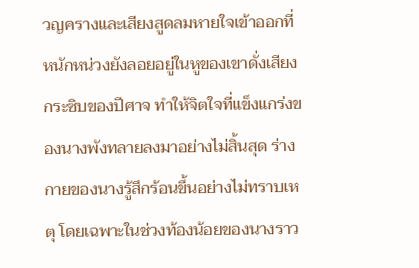วญครางและเสียงสูดลมหายใจเข้าออกที่หนักหน่วงยังลอยอยู่ในหูของเขาดั่งเสียงกระซิบของปีศาจ ทำให้จิตใจที่แข็งแกร่งของนางพังทลายลงมาอย่างไม่สิ้นสุด ร่างกายของนางรู้สึกร้อนขึ้นอย่างไม่ทราบเหตุ โดยเฉพาะในช่วงท้องน้อยของนางราว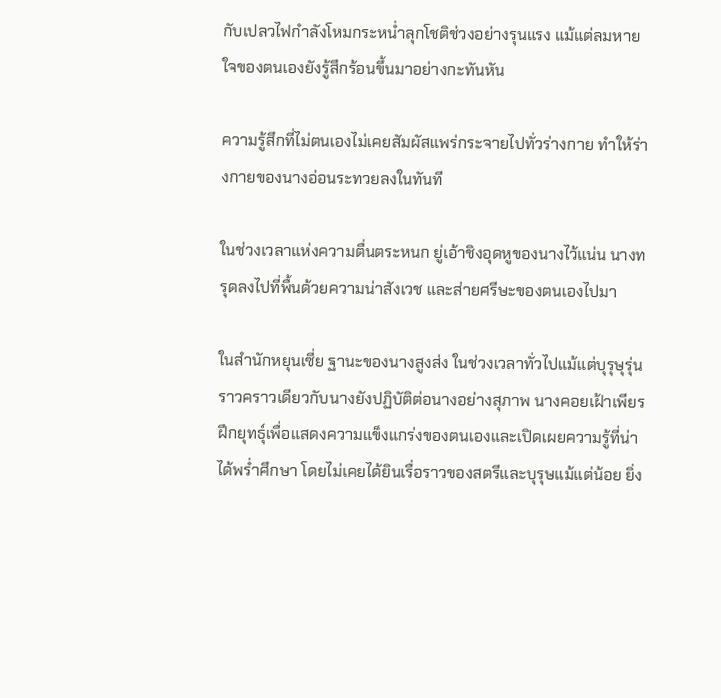กับเปลวไฟกำลังโหมกระหน่ำลุกโชติช่วงอย่างรุนแรง แม้แต่ลมหายใจของตนเองยังรู้สึกร้อนขึ้นมาอย่างกะทันหัน

ความรู้สึกที่ไม่ตนเองไม่เคยสัมผัสแพร่กระจายไปทั่วร่างกาย ทำให้ร่างกายของนางอ่อนระทวยลงในทันที

ในช่วงเวลาแห่งความตื่นตระหนก ยู่เอ้าชิงอุดหูของนางไว้แน่น นางทรุดลงไปที่พื้นด้วยความน่าสังเวช และส่ายศรีษะของตนเองไปมา

ในสำนักหยุนเซี่ย ฐานะของนางสูงส่ง ในช่วงเวลาทั่วไปแม้แต่บุรุษุรุ่นราวคราวเดียวกับนางยังปฏิบัติต่อนางอย่างสุภาพ นางคอยเฝ้าเพียรฝึกยุทธุ์เพื่อแสดงความแข็งแกร่งของตนเองและเปิดเผยความรู้ที่น่าได้พร่ำศึกษา โดยไม่เคยได้ยินเรื่อราวของสตรีและบุรุษแม้แต่น้อย ยิ่ง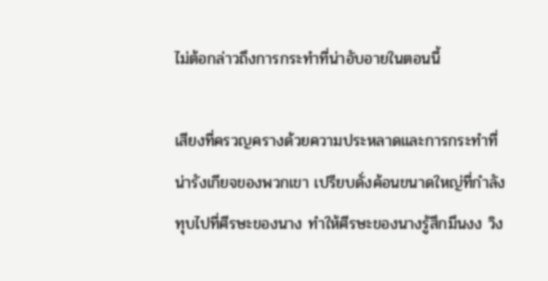ไม่ต้อกล่าวถึงการกระทำที่น่าอับอายในตอนนี้

เสียงที่ครวญครางด้วยความประหลาดและการกระทำที่น่ารังเกียจของพวกเขา เปรียบดั่งค้อนขนาดใหญ่ที่กำลังทุบไปที่ศีรษะของนาง ทำให้ศีรษะของนางรู้สึกมึนงง วิง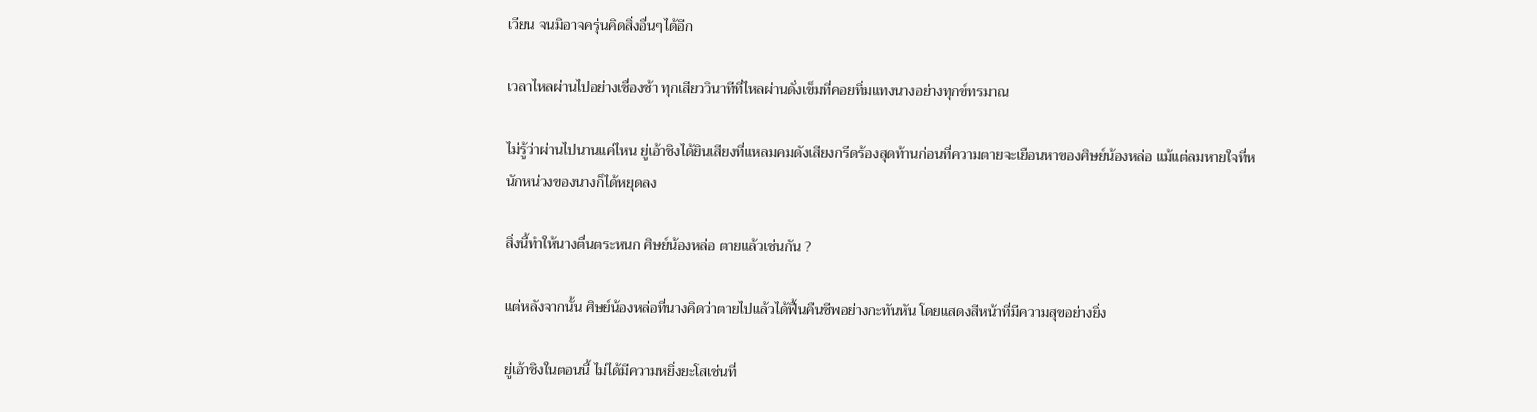เวียน จนมิอาจครุ่นคิดสิ่งอื่นๆได้อีก

เวลาไหลผ่านไปอย่างเชื่องช้า ทุกเสียววินาทีที่ไหลผ่านดั่งเข็มที่คอยทิ่มแทงนางอย่างทุกข์ทรมาณ

ไม่รู้ว่าผ่านไปนานแค่ไหน ยู่เอ้าชิงได้ยินเสียงที่แหลมคมดังเสียงกรีดร้องสุดท้านก่อนที่ความตายจะเยือนหาของศิษย์น้องหล่อ แม้แต่ลมหายใจที่หนักหน่วงของนางก็ได้หยุดลง

สิ่งนี้ทำให้นางตื่นตระหนก ศิษย์น้องหล่อ ตายแล้วเช่นกัน ?

แต่หลังจากนั้น ศิษย์น้องหล่อที่นางคิดว่าตายไปแล้วได้ฟื้นคืนชีพอย่างกะทันหัน โดยแสดงสีหน้าที่มีความสุขอย่างยิ่ง

ยู่เอ้าชิงในตอนนี้ ไม่ได้มีความหยิ่งยะโสเช่นที่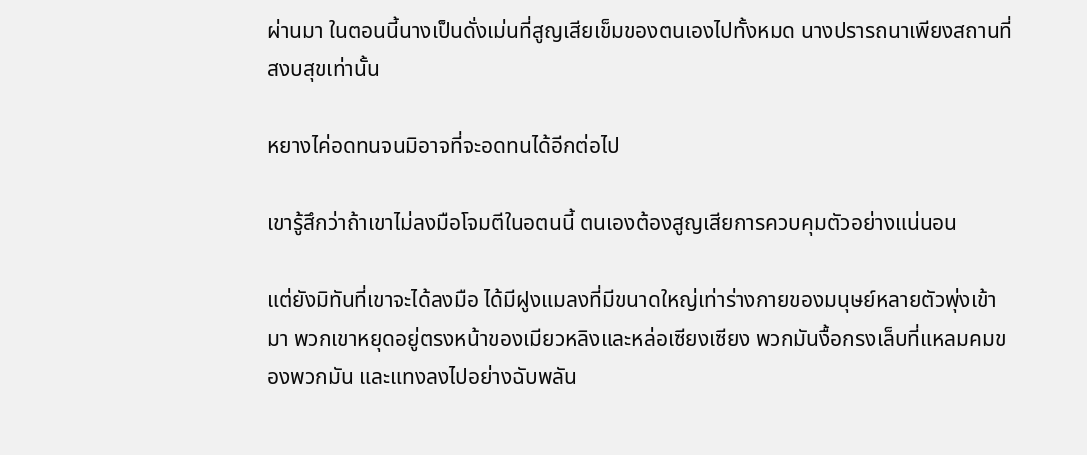ผ่านมา ในตอนนี้นางเป็นดั่งเม่นที่สูญเสียเข็มของตนเองไปทั้งหมด นางปรารถนาเพียงสถานที่สงบสุขเท่านั้น

หยางไค่อดทนจนมิอาจที่จะอดทนได้อีกต่อไป

เขารู้สึกว่าถ้าเขาไม่ลงมือโจมตีในอตนนี้ ตนเองต้องสูญเสียการควบคุมตัวอย่างแน่นอน

แต่ยังมิทันที่เขาจะได้ลงมือ ได้มีฝูงแมลงที่มีขนาดใหญ่เท่าร่างกายของมนุษย์หลายตัวพุ่งเข้ามา พวกเขาหยุดอยู่ตรงหน้าของเมียวหลิงและหล่อเซียงเซียง พวกมันงื้อกรงเล็บที่แหลมคมของพวกมัน และแทงลงไปอย่างฉับพลัน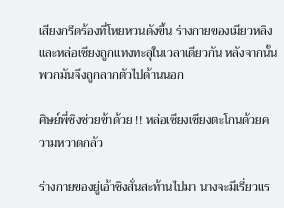เสียงกรีดร้องที่โหยหวนดังขึ้น ร่างกายของเมียวหลิงและหล่อเซียงถูกแทงทะลุในเวลาเดียวกัน หลังจากนั้นพวกมันจึงถูกลากตัวไปด้านนอก

ศิษย์พี่ชิงช่วยข้าด้วย !! หล่อเซียงเซียงตะโกนด้วยความหวาดกลัว

ร่างกายของยู่เอ้าชิงสั่นสะท้านไปมา นางจะมีเรี่ยวแร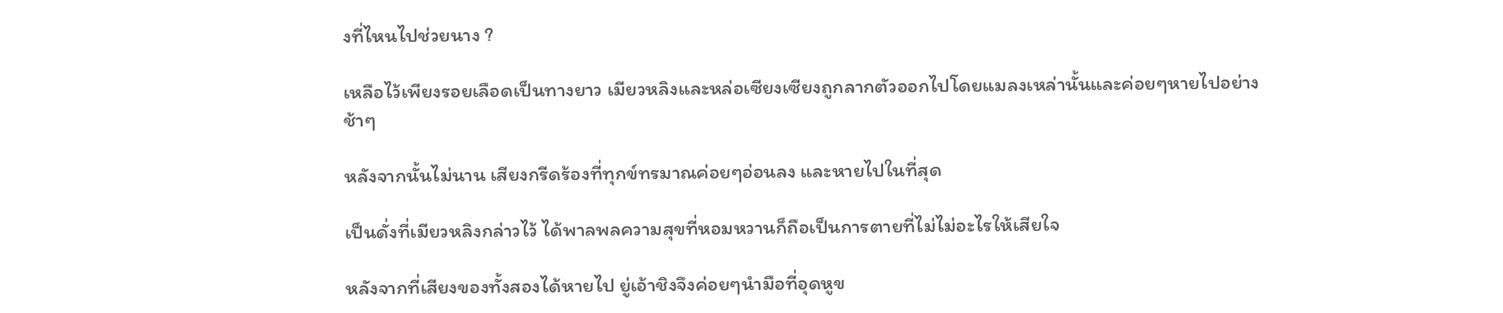งที่ไหนไปช่วยนาง ?

เหลือไว้เพียงรอยเลือดเป็นทางยาว เมียวหลิงและหล่อเซียงเซียงถูกลากตัวออกไปโดยแมลงเหล่านั้นและค่อยๆหายไปอย่างช้าๆ

หลังจากนั้นไม่นาน เสียงกรีดร้องที่ทุกข์ทรมาณค่อยๆอ่อนลง และหายไปในที่สุด

เป็นดั่งที่เมียวหลิงกล่าวไว้ ได้พาลพลความสุขที่หอมหวานก็ถือเป็นการตายที่ไม่ไม่อะไรให้เสียใจ

หลังจากที่เสียงของทั้งสองได้หายไป ยู่เอ้าชิงจึงค่อยๆนำมือที่อุดหูข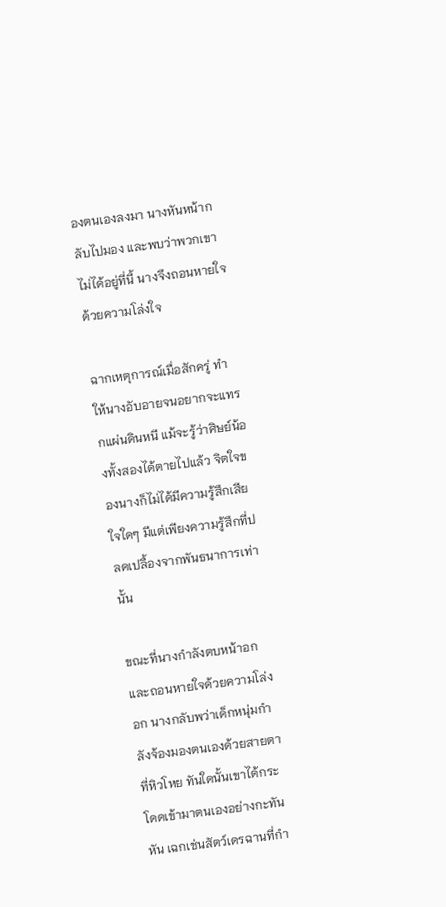องตนเองลงมา นางหันหน้ากลับไปมอง และพบว่าพวกเขาไม่ได้อยู่ที่นี้ นางจึงถอนหายใจด้วยความโล่งใจ

ฉากเหตุการณ์เมื่อสักครู่ ทำให้นางอับอายจนอยากจะแทรกแผ่นดินหนี แม้จะรู้ว่าศิษย์น้องทั้งสองได้ตายไปแล้ว จิตใจของนางก็ไม่ได้มีความรู้สึกเสียใจใดๆ มีแต่เพียงความรู้สึกที่ปลดเปลื้องจากพันธนาการเท่านั้น

ขณะที่นางกำลังตบหน้าอกและถอนหายใจด้วยความโล่งอก นางกลับพว่าเด็กหนุ่มกำลังจ้องมองตนเองด้วยสายตาที่หิวโหย ทันใดนั้นเขาได้กระโดดเข้ามาตนเองอย่างกะทันหัน เฉกเช่นสัตว์เดรฉานที่กำ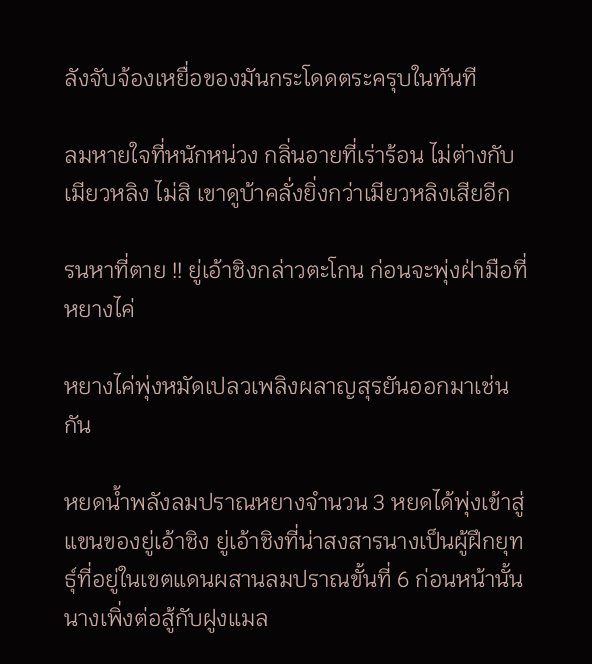ลังจับจ้องเหยื่อของมันกระโดดตระครุบในทันที

ลมหายใจที่หนักหน่วง กลิ่นอายที่เร่าร้อน ไม่ต่างกับเมียวหลิง ไม่สิ เขาดูบ้าคลั่งยิ่งกว่าเมียวหลิงเสียอีก

รนหาที่ตาย !! ยู่เอ้าชิงกล่าวตะโกน ก่อนจะพุ่งฝ่ามือที่หยางไค่

หยางไค่พุ่งหมัดเปลวเพลิงผลาญสุรยันออกมาเช่นกัน

หยดน้ำพลังลมปราณหยางจำนวน 3 หยดได้พุ่งเข้าสู่แขนของยู่เอ้าชิง ยู่เอ้าชิงที่น่าสงสารนางเป็นผู้ฝึกยุทธุ์ที่อยู่ในเขตแดนผสานลมปราณขั้นที่ 6 ก่อนหน้านั้นนางเพิ่งต่อสู้กับฝูงแมล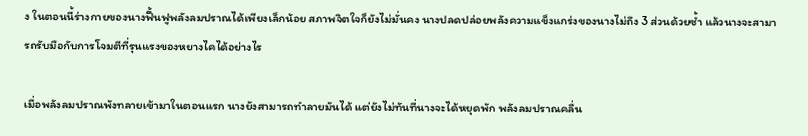ง ในตอนนี้ร่างกายของนางฟื้นฟูพลังลมปราณได้เพียงเล็กน้อย สภาพจิตใจก็ยังไม่มั่นคง นางปลดปล่อยพลังความแข็งแกร่งของนางไม่ถึง 3 ส่วนด้วยซ้ำ แล้วนางจะสามารถรับมือกับการโจมตีที่รุนแรงของหยางไคได้อย่างไร

เมื่อพลังลมปราณพังทลายเข้ามาในตอนแรก นางยังสามารถทำลายมันได้ แต่ยังไม่ทันที่นางจะได้หยุดพัก พลังลมปราณคลื่น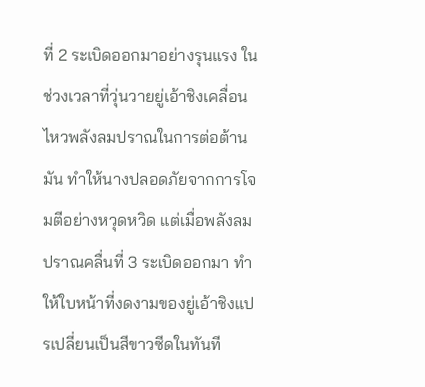ที่ 2 ระเบิดออกมาอย่างรุนแรง ในช่วงเวลาที่วุ่นวายยู่เอ้าชิงเคลื่อนไหวพลังลมปราณในการต่อต้านมัน ทำให้นางปลอดภัยจากการโจมตีอย่างหวุดหวิด แต่เมื่อพลังลมปราณคลื่นที่ 3 ระเบิดออกมา ทำให้ใบหน้าที่งดงามของยู่เอ้าชิงแปรเปลี่ยนเป็นสีขาวซีดในทันที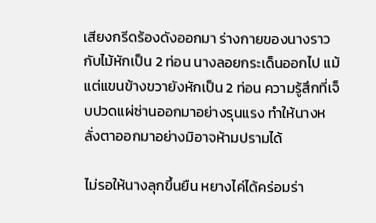เสียงกรีดร้องดังออกมา ร่างกายของนางราวกับไม้หักเป็น 2 ท่อน นางลอยกระเด็นออกไป แม้แต่แขนข้างขวายังหักเป็น 2 ท่อน ความรู้สึกที่เจ็บปวดแผ่ซ่านออกมาอย่างรุนแรง ทำให้นางหลั่งตาออกมาอย่างมิอาจห้ามปรามได้

ไม่รอให้นางลุกขึ้นยืน หยางไค่ได้คร่อมร่า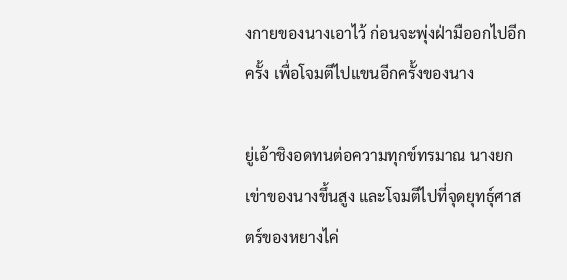งกายของนางเอาไว้ ก่อนจะพุ่งฝ่ามืออกไปอีกครั้ง เพื่อโจมตีไปแขนอีกครั้งของนาง

ยู่เอ้าชิงอดทนต่อความทุกข์ทรมาณ นางยกเข่าของนางขึ้นสูง และโจมตีไปที่จุดยุทธุ์ศาสตร์ของหยางไค่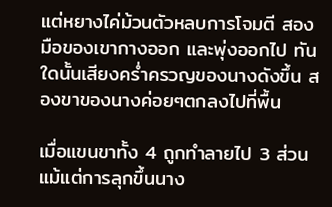แต่หยางไค่ม้วนตัวหลบการโจมตี สองมือของเขากางออก และพุ่งออกไป ทันใดนั้นเสียงคร่ำครวญของนางดังขึ้น สองขาของนางค่อยๆตกลงไปที่พื้น

เมื่อแขนขาทั้ง 4 ถูกทำลายไป 3 ส่วน แม้แต่การลุกขึ้นนาง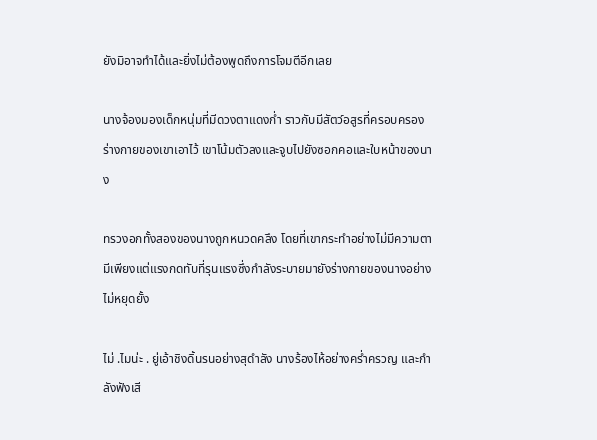ยังมิอาจทำได้และยิ่งไม่ต้องพูดถึงการโจมตีอีกเลย

นางจ้องมองเด็กหนุ่มที่มีดวงตาแดงก่ำ ราวกับมีสัตว์อสูรที่ครอบครองร่างกายของเขาเอาไว้ เขาโน้มตัวลงและจูบไปยังซอกคอและใบหน้าของนาง

ทรวงอกทั้งสองของนางถูกหนวดคลึง โดยที่เขากระทำอย่างไม่มีความตา มีเพียงแต่แรงกดทับที่รุนแรงซึ่งกำลังระบายมายังร่างกายของนางอย่างไม่หยุดยั้ง

ไม่ .ไมน่ะ . ยู่เอ้าชิงดิ้นรนอย่างสุดำลัง นางร้องไห้อย่างคร่ำครวญ และกำลังฟังเสี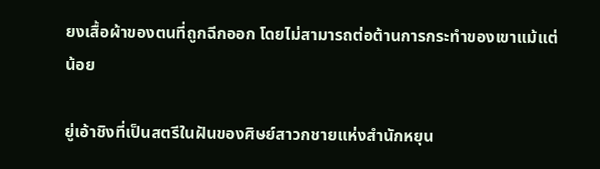ยงเสื้อผ้าของตนที่ถูกฉีกออก โดยไม่สามารถต่อต้านการกระทำของเขาแม้แต่น้อย

ยู่เอ้าชิงที่เป็นสตรีในฝันของศิษย์สาวกชายแห่งสำนักหยุน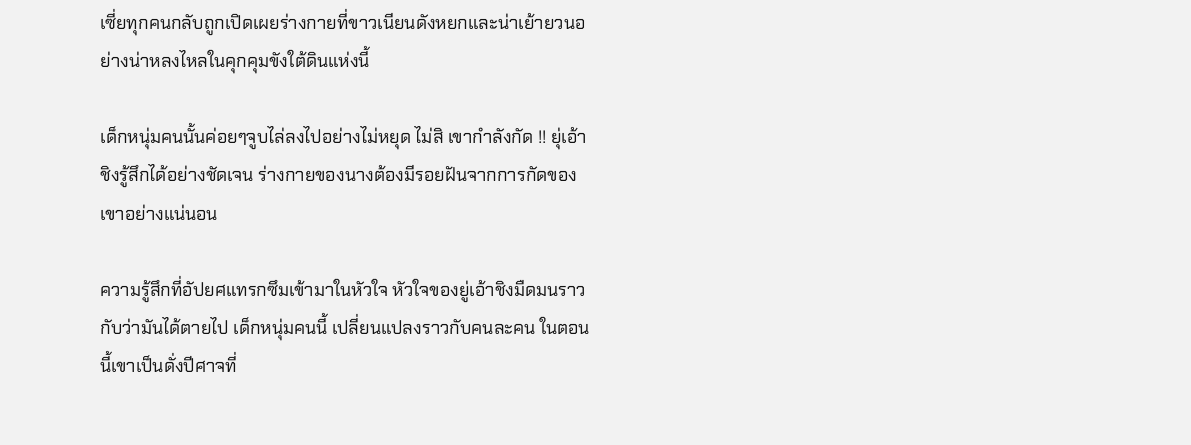เซี่ยทุกคนกลับถูกเปิดเผยร่างกายที่ขาวเนียนดังหยกและน่าเย้ายวนอย่างน่าหลงไหลในคุกคุมขังใต้ดินแห่งนี้

เด็กหนุ่มคนนั้นค่อยๆจูบไล่ลงไปอย่างไม่หยุด ไม่สิ เขากำลังกัด !! ยุ่เอ้าชิงรู้สึกได้อย่างชัดเจน ร่างกายของนางต้องมีรอยฝันจากการกัดของเขาอย่างแน่นอน

ความรู้สึกที่อัปยศแทรกซึมเข้ามาในหัวใจ หัวใจของยู่เอ้าชิงมืดมนราวกับว่ามันได้ตายไป เด็กหนุ่มคนนี้ เปลี่ยนแปลงราวกับคนละคน ในตอนนี้เขาเป็นดั่งปีศาจที่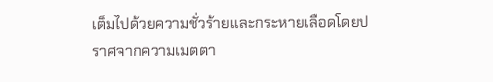เต็มไปด้วยความชั่วร้ายและกระหายเลือดโดยปราศจากความเมตตา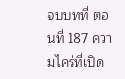จบบทที่ ตอนที่ 187 ความไคร่ที่เปิด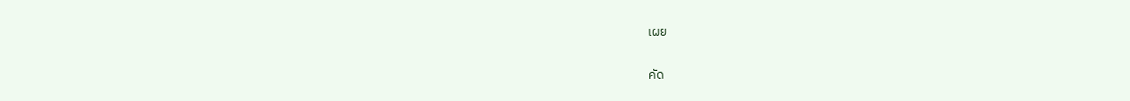เผย

คัด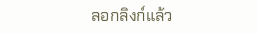ลอกลิงก์แล้ว